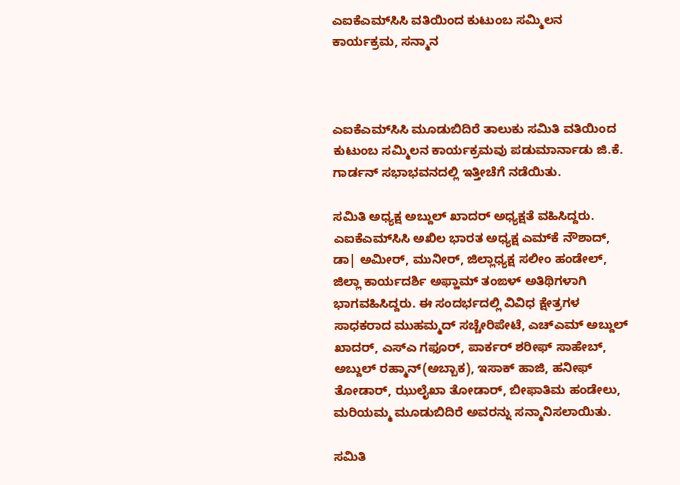ಎಐಕೆಎಮ್‌ಸಿಸಿ ವತಿಯಿಂದ ಕುಟುಂಬ ಸಮ್ಮಿಲನ ಕಾರ್ಯಕ್ರಮ, ಸನ್ಮಾನ



ಎಐಕೆಎಮ್‌ಸಿಸಿ ಮೂಡುಬಿದಿರೆ ತಾಲುಕು ಸಮಿತಿ ವತಿಯಿಂದ ಕುಟುಂಬ ಸಮ್ಮಿಲನ ಕಾರ್ಯಕ್ರಮವು ಪಡುಮಾರ್ನಾಡು ಜಿ.ಕೆ. ಗಾರ್ಡನ್ ಸಭಾಭವನದಲ್ಲಿ ಇತ್ತೀಚೆಗೆ ನಡೆಯಿತು.

ಸಮಿತಿ ಅಧ್ಯಕ್ಷ ಅಬ್ದುಲ್ ಖಾದರ್ ಅಧ್ಯಕ್ಷತೆ ವಹಿಸಿದ್ದರು. ಎಐಕೆಎಮ್‌ಸಿಸಿ ಅಖಿಲ ಭಾರತ ಅಧ್ಯಕ್ಷ ಎಮ್‌ಕೆ ನೌಶಾದ್, ಡಾ| ಅಮೀರ್, ಮುನೀರ್, ಜಿಲ್ಲಾಧ್ಯಕ್ಷ ಸಲೀಂ ಹಂಡೇಲ್, ಜಿಲ್ಲಾ ಕಾರ್ಯದರ್ಶಿ ಅಫ್ಹಾಮ್ ತಂಙಳ್ ಅತಿಥಿಗಳಾಗಿ ಭಾಗವಹಿಸಿದ್ದರು. ಈ ಸಂದರ್ಭದಲ್ಲಿ ವಿವಿಧ ಕ್ಷೇತ್ರಗಳ ಸಾಧಕರಾದ ಮುಹಮ್ಮದ್ ಸಚ್ಚೇರಿಪೇಟೆ, ಎಚ್‌ಎಮ್ ಅಬ್ದುಲ್ ಖಾದರ್, ಎಸ್‌ಎ ಗಫೂರ್, ಪಾರ್ಕರ್ ಶರೀಫ್ ಸಾಹೇಬ್, ಅಬ್ದುಲ್ ರಹ್ಮಾನ್(ಅಬ್ಬಾಕ), ಇಸಾಕ್ ಹಾಜಿ, ಹನೀಫ್ ತೋಡಾರ್, ಝುಲೈಖಾ ತೋಡಾರ್, ಬೀಫಾತಿಮ ಹಂಡೇಲು, ಮರಿಯಮ್ಮ ಮೂಡುಬಿದಿರೆ ಅವರನ್ನು ಸನ್ಮಾನಿಸಲಾಯಿತು.

ಸಮಿತಿ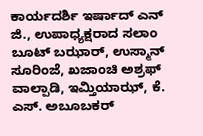ಕಾರ್ಯದರ್ಶಿ ಇರ್ಷಾದ್ ಎನ್ ಜಿ., ಉಪಾಧ್ಯಕ್ಷರಾದ ಸಲಾಂ ಬೂಟ್ ಬಝಾರ್, ಉಸ್ಮಾನ್ ಸೂರಿಂಜೆ, ಖಜಾಂಚಿ ಅಶ್ರಫ್ ವಾಲ್ಪಾಡಿ, ಇಮ್ತಿಯಾಝ್, ಕೆ. ಎಸ್. ಅಬೂಬಕರ್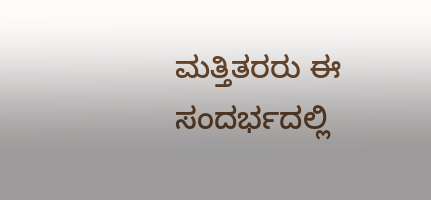ಮತ್ತಿತರರು ಈ ಸಂದರ್ಭದಲ್ಲಿ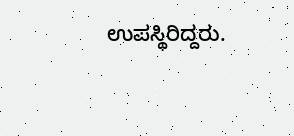ಉಪಸ್ಥಿರಿದ್ದರು.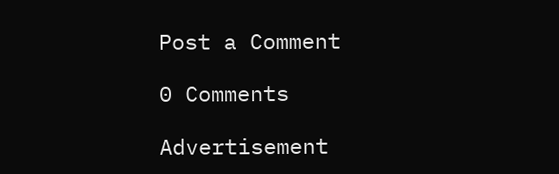Post a Comment

0 Comments

Advertisement